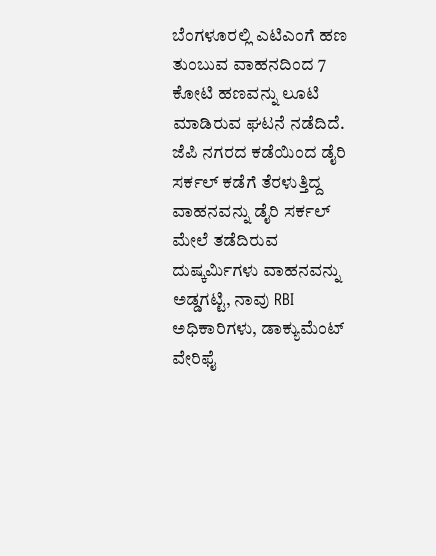ಬೆಂಗಳೂರಲ್ಲಿ ಎಟಿಎಂಗೆ ಹಣ ತುಂಬುವ ವಾಹನದಿಂದ 7 ಕೋಟಿ ಹಣವನ್ನು ಲೂಟಿ ಮಾಡಿರುವ ಘಟನೆ ನಡೆದಿದೆ. ಜೆಪಿ ನಗರದ ಕಡೆಯಿಂದ ಡೈರಿ ಸರ್ಕಲ್ ಕಡೆಗೆ ತೆರಳುತ್ತಿದ್ದ ವಾಹನವನ್ನು ಡೈರಿ ಸರ್ಕಲ್ ಮೇಲೆ ತಡೆದಿರುವ ದುಷ್ಕರ್ಮಿಗಳು ವಾಹನವನ್ನು ಅಡ್ಡಗಟ್ಟಿ, ನಾವು RBI ಅಧಿಕಾರಿಗಳು, ಡಾಕ್ಯುಮೆಂಟ್ ವೇರಿಫೈ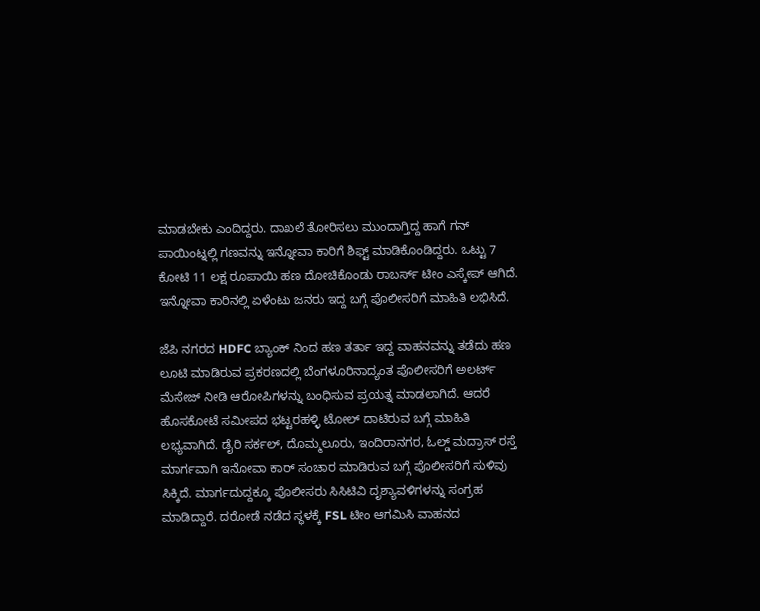ಮಾಡಬೇಕು ಎಂದಿದ್ದರು. ದಾಖಲೆ ತೋರಿಸಲು ಮುಂದಾಗ್ತಿದ್ದ ಹಾಗೆ ಗನ್ ಪಾಯಿಂಟ್ನಲ್ಲಿ ಗಣವನ್ನು ಇನ್ನೋವಾ ಕಾರಿಗೆ ಶಿಫ್ಟ್ ಮಾಡಿಕೊಂಡಿದ್ದರು. ಒಟ್ಟು 7 ಕೋಟಿ 11 ಲಕ್ಷ ರೂಪಾಯಿ ಹಣ ದೋಚಿಕೊಂಡು ರಾಬರ್ಸ್ ಟೀಂ ಎಸ್ಕೇಪ್ ಆಗಿದೆ. ಇನ್ನೋವಾ ಕಾರಿನಲ್ಲಿ ಏಳೆಂಟು ಜನರು ಇದ್ದ ಬಗ್ಗೆ ಪೊಲೀಸರಿಗೆ ಮಾಹಿತಿ ಲಭಿಸಿದೆ.

ಜೆಪಿ ನಗರದ HDFC ಬ್ಯಾಂಕ್ ನಿಂದ ಹಣ ತರ್ತಾ ಇದ್ದ ವಾಹನವನ್ನು ತಡೆದು ಹಣ ಲೂಟಿ ಮಾಡಿರುವ ಪ್ರಕರಣದಲ್ಲಿ ಬೆಂಗಳೂರಿನಾದ್ಯಂತ ಪೊಲೀಸರಿಗೆ ಅಲರ್ಟ್ ಮೆಸೇಜ್ ನೀಡಿ ಆರೋಪಿಗಳನ್ನು ಬಂಧಿಸುವ ಪ್ರಯತ್ನ ಮಾಡಲಾಗಿದೆ. ಆದರೆ ಹೊಸಕೋಟೆ ಸಮೀಪದ ಭಟ್ಟರಹಳ್ಳಿ ಟೋಲ್ ದಾಟಿರುವ ಬಗ್ಗೆ ಮಾಹಿತಿ ಲಭ್ಯವಾಗಿದೆ. ಡೈರಿ ಸರ್ಕಲ್, ದೊಮ್ಮಲೂರು, ಇಂದಿರಾನಗರ, ಓಲ್ಡ್ ಮದ್ರಾಸ್ ರಸ್ತೆ ಮಾರ್ಗವಾಗಿ ಇನೋವಾ ಕಾರ್ ಸಂಚಾರ ಮಾಡಿರುವ ಬಗ್ಗೆ ಪೊಲೀಸರಿಗೆ ಸುಳಿವು ಸಿಕ್ಕಿದೆ. ಮಾರ್ಗದುದ್ದಕ್ಕೂ ಪೊಲೀಸರು ಸಿಸಿಟಿವಿ ದೃಶ್ಯಾವಳಿಗಳನ್ನು ಸಂಗ್ರಹ ಮಾಡಿದ್ದಾರೆ. ದರೋಡೆ ನಡೆದ ಸ್ಥಳಕ್ಕೆ FSL ಟೀಂ ಆಗಮಿಸಿ ವಾಹನದ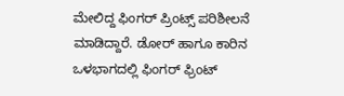ಮೇಲಿದ್ದ ಫಿಂಗರ್ ಪ್ರಿಂಟ್ಸ್ ಪರಿಶೀಲನೆ ಮಾಡಿದ್ದಾರೆ. ಡೋರ್ ಹಾಗೂ ಕಾರಿನ ಒಳಭಾಗದಲ್ಲಿ ಫಿಂಗರ್ ಫ್ರಿಂಟ್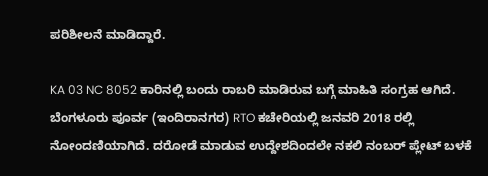ಪರಿಶೀಲನೆ ಮಾಡಿದ್ದಾರೆ.

KA 03 NC 8052 ಕಾರಿನಲ್ಲಿ ಬಂದು ರಾಬರಿ ಮಾಡಿರುವ ಬಗ್ಗೆ ಮಾಹಿತಿ ಸಂಗ್ರಹ ಆಗಿದೆ. ಬೆಂಗಳೂರು ಪೂರ್ವ (ಇಂದಿರಾನಗರ) RTO ಕಚೇರಿಯಲ್ಲಿ ಜನವರಿ 2018 ರಲ್ಲಿ ನೋಂದಣಿಯಾಗಿದೆ. ದರೋಡೆ ಮಾಡುವ ಉದ್ದೇಶದಿಂದಲೇ ನಕಲಿ ನಂಬರ್ ಪ್ಲೇಟ್ ಬಳಕೆ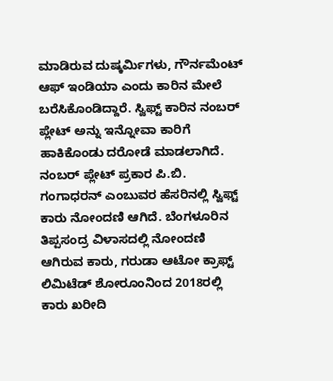ಮಾಡಿರುವ ದುಷ್ಕರ್ಮಿಗಳು, ಗೌರ್ನಮೆಂಟ್ ಆಫ್ ಇಂಡಿಯಾ ಎಂದು ಕಾರಿನ ಮೇಲೆ ಬರೆಸಿಕೊಂಡಿದ್ದಾರೆ. ಸ್ವಿಫ್ಟ್ ಕಾರಿನ ನಂಬರ್ ಪ್ಲೇಟ್ ಅನ್ನು ಇನ್ನೋವಾ ಕಾರಿಗೆ ಹಾಕಿಕೊಂಡು ದರೋಡೆ ಮಾಡಲಾಗಿದೆ. ನಂಬರ್ ಪ್ಲೇಟ್ ಪ್ರಕಾರ ಪಿ.ಬಿ. ಗಂಗಾಧರನ್ ಎಂಬುವರ ಹೆಸರಿನಲ್ಲಿ ಸ್ವಿಫ್ಟ್ ಕಾರು ನೋಂದಣಿ ಆಗಿದೆ. ಬೆಂಗಳೂರಿನ ತಿಪ್ಪಸಂದ್ರ ವಿಳಾಸದಲ್ಲಿ ನೋಂದಣಿ ಆಗಿರುವ ಕಾರು, ಗರುಡಾ ಆಟೋ ಕ್ರಾಫ್ಟ್ ಲಿಮಿಟೆಡ್ ಶೋರೂಂನಿಂದ 2018ರಲ್ಲಿ ಕಾರು ಖರೀದಿ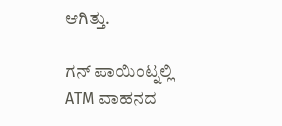ಆಗಿತ್ತು.

ಗನ್ ಪಾಯಿಂಟ್ನಲ್ಲಿ ATM ವಾಹನದ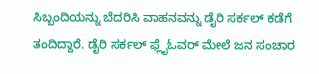ಸಿಬ್ಬಂದಿಯನ್ನು ಬೆದರಿಸಿ ವಾಹನವನ್ನು ಡೈರಿ ಸರ್ಕಲ್ ಕಡೆಗೆ ತಂದಿದ್ದಾರೆ. ಡೈರಿ ಸರ್ಕಲ್ ಫ್ಲೈಓವರ್ ಮೇಲೆ ಜನ ಸಂಚಾರ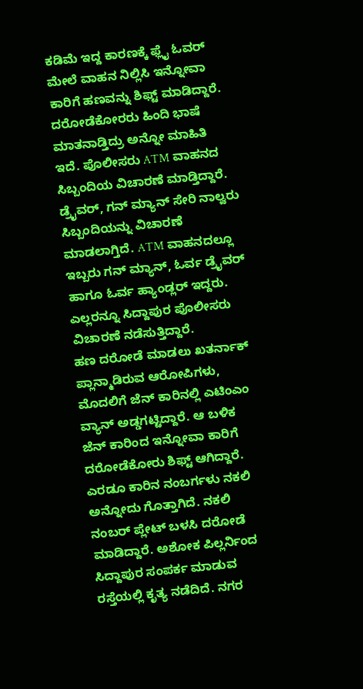ಕಡಿಮೆ ಇದ್ದ ಕಾರಣಕ್ಕೆ ಫ್ಲೈ ಓವರ್ ಮೇಲೆ ವಾಹನ ನಿಲ್ಲಿಸಿ ಇನ್ನೋವಾ ಕಾರಿಗೆ ಹಣವನ್ನು ಶಿಫ್ಟ್ ಮಾಡಿದ್ದಾರೆ. ದರೋಡೆಕೋರರು ಹಿಂದಿ ಭಾಷೆ ಮಾತನಾಡ್ತಿದ್ರು ಅನ್ನೋ ಮಾಹಿತಿ ಇದೆ. ಪೊಲೀಸರು ATM ವಾಹನದ ಸಿಬ್ಬಂದಿಯ ವಿಚಾರಣೆ ಮಾಡ್ತಿದ್ದಾರೆ. ಡ್ರೈವರ್, ಗನ್ ಮ್ಯಾನ್ ಸೇರಿ ನಾಲ್ವರು ಸಿಬ್ಬಂದಿಯನ್ನು ವಿಚಾರಣೆ ಮಾಡಲಾಗ್ತಿದೆ. ATM ವಾಹನದಲ್ಲೂ ಇಬ್ಬರು ಗನ್ ಮ್ಯಾನ್, ಓರ್ವ ಡ್ರೈವರ್ ಹಾಗೂ ಓರ್ವ ಹ್ಯಾಂಡ್ಲರ್ ಇದ್ದರು. ಎಲ್ಲರನ್ನೂ ಸಿದ್ದಾಪುರ ಪೊಲೀಸರು ವಿಚಾರಣೆ ನಡೆಸುತ್ತಿದ್ದಾರೆ.
ಹಣ ದರೋಡೆ ಮಾಡಲು ಖತರ್ನಾಕ್ ಪ್ಲಾನ್ಮಾಡಿರುವ ಆರೋಪಿಗಳು, ಮೊದಲಿಗೆ ಜೆನ್ ಕಾರಿನಲ್ಲಿ ಎಟಿಂಎಂ ವ್ಯಾನ್ ಅಡ್ಡಗಟ್ಟಿದ್ದಾರೆ. ಆ ಬಳಿಕ ಜೆನ್ ಕಾರಿಂದ ಇನ್ನೋವಾ ಕಾರಿಗೆ ದರೋಡೆಕೋರು ಶಿಫ್ಟ್ ಆಗಿದ್ದಾರೆ. ಎರಡೂ ಕಾರಿನ ನಂಬರ್ಗಳು ನಕಲಿ ಅನ್ನೋದು ಗೊತ್ತಾಗಿದೆ. ನಕಲಿ ನಂಬರ್ ಪ್ಲೇಟ್ ಬಳಸಿ ದರೋಡೆ ಮಾಡಿದ್ದಾರೆ. ಅಶೋಕ ಪಿಲ್ಲರ್ನಿಂದ ಸಿದ್ದಾಪುರ ಸಂಪರ್ಕ ಮಾಡುವ ರಸ್ತೆಯಲ್ಲಿ ಕೃತ್ಯ ನಡೆದಿದೆ. ನಗರ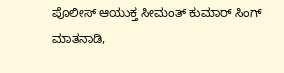ಪೊಲೀಸ್ ಆಯುಕ್ತ ಸೀಮಂತ್ ಕುಮಾರ್ ಸಿಂಗ್ ಮಾತನಾಡಿ,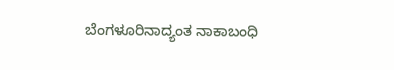ಬೆಂಗಳೂರಿನಾದ್ಯಂತ ನಾಕಾಬಂಧಿ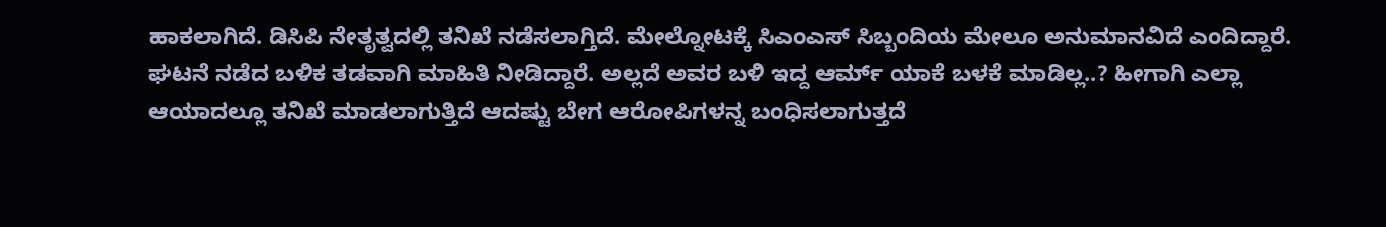ಹಾಕಲಾಗಿದೆ. ಡಿಸಿಪಿ ನೇತೃತ್ವದಲ್ಲಿ ತನಿಖೆ ನಡೆಸಲಾಗ್ತಿದೆ. ಮೇಲ್ನೋಟಕ್ಕೆ ಸಿಎಂಎಸ್ ಸಿಬ್ಬಂದಿಯ ಮೇಲೂ ಅನುಮಾನವಿದೆ ಎಂದಿದ್ದಾರೆ. ಘಟನೆ ನಡೆದ ಬಳಿಕ ತಡವಾಗಿ ಮಾಹಿತಿ ನೀಡಿದ್ದಾರೆ. ಅಲ್ಲದೆ ಅವರ ಬಳಿ ಇದ್ದ ಆರ್ಮ್ ಯಾಕೆ ಬಳಕೆ ಮಾಡಿಲ್ಲ..? ಹೀಗಾಗಿ ಎಲ್ಲಾ ಆಯಾದಲ್ಲೂ ತನಿಖೆ ಮಾಡಲಾಗುತ್ತಿದೆ ಆದಷ್ಟು ಬೇಗ ಆರೋಪಿಗಳನ್ನ ಬಂಧಿಸಲಾಗುತ್ತದೆ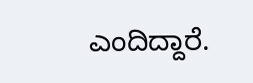ಎಂದಿದ್ದಾರೆ.